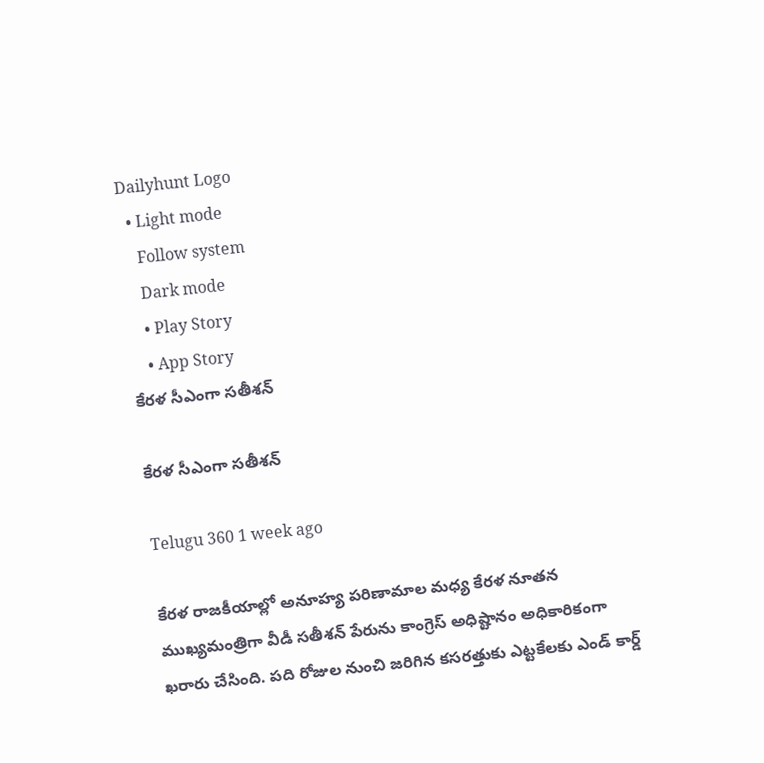Dailyhunt Logo
  • Light mode
    Follow system
    Dark mode
    • Play Story
    • App Story
కేరళ సీఎంగా సతీశన్

కేరళ సీఎంగా సతీశన్

Telugu 360 1 week ago

కేరళ రాజకీయాల్లో అనూహ్య పరిణామాల మధ్య కేరళ నూతన ముఖ్యమంత్రిగా వీడీ సతీశన్‌ పేరును కాంగ్రెస్ అధిష్టానం అధికారికంగా ఖరారు చేసింది. పది రోజుల నుంచి జరిగిన కసరత్తుకు ఎట్టకేలకు ఎండ్ కార్డ్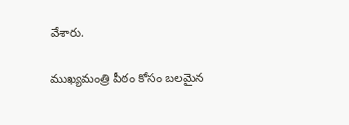వేశారు.

ముఖ్యమంత్రి పీఠం కోసం బలమైన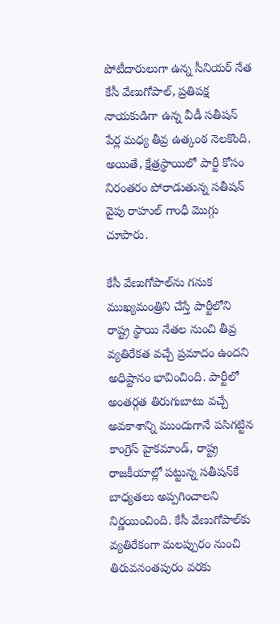పోటీదారులుగా ఉన్న సీనియర్ నేత కేసీ వేణుగోపాల్, ప్రతిపక్ష నాయకుడిగా ఉన్న వీడీ సతీషన్ పేర్ల మధ్య తీవ్ర ఉత్కంఠ నెలకొంది. అయితే, క్షేత్రస్థాయిలో పార్టీ కోసం నిరంతరం పోరాడుతున్న సతీషన్‌ వైపు రాహుల్ గాంధీ మొగ్గు చూపారు.

కేసీ వేణుగోపాల్‌ను గనుక ముఖ్యమంత్రిని చేస్తే పార్టీలోని రాష్ట్ర స్థాయి నేతల నుంచి తీవ్ర వ్యతిరేకత వచ్చే ప్రమాదం ఉందని అధిష్టానం భావించింది. పార్టీలో అంతర్గత తిరుగుబాటు వచ్చే అవకాశాన్ని ముందుగానే పసిగట్టిన కాంగ్రెస్ హైకమాండ్, రాష్ట్ర రాజకీయాల్లో పట్టున్న సతీషన్‌కే బాధ్యతలు అప్పగించాలని నిర్ణయించింది. కేసీ వేణుగోపాల్‌కు వ్యతిరేకంగా మలప్పురం నుంచి తిరువనంతపురం వరకు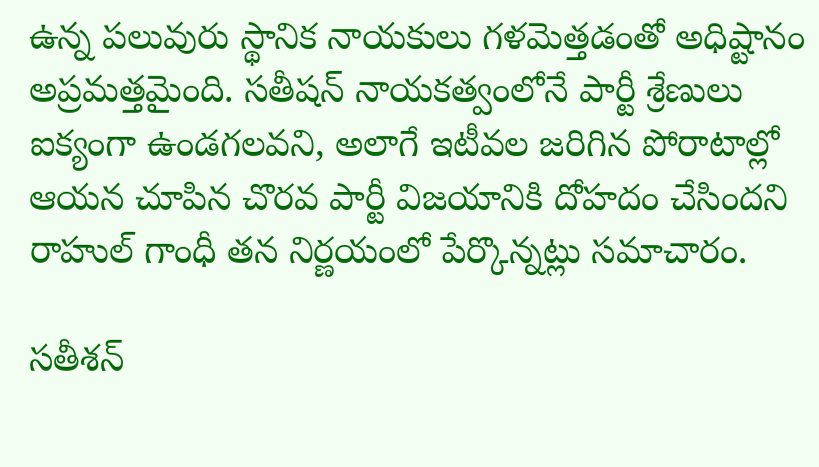ఉన్న పలువురు స్థానిక నాయకులు గళమెత్తడంతో అధిష్టానం అప్రమత్తమైంది. సతీషన్‌ నాయకత్వంలోనే పార్టీ శ్రేణులు ఐక్యంగా ఉండగలవని, అలాగే ఇటీవల జరిగిన పోరాటాల్లో ఆయన చూపిన చొరవ పార్టీ విజయానికి దోహదం చేసిందని రాహుల్ గాంధీ తన నిర్ణయంలో పేర్కొన్నట్లు సమాచారం.

సతీశన్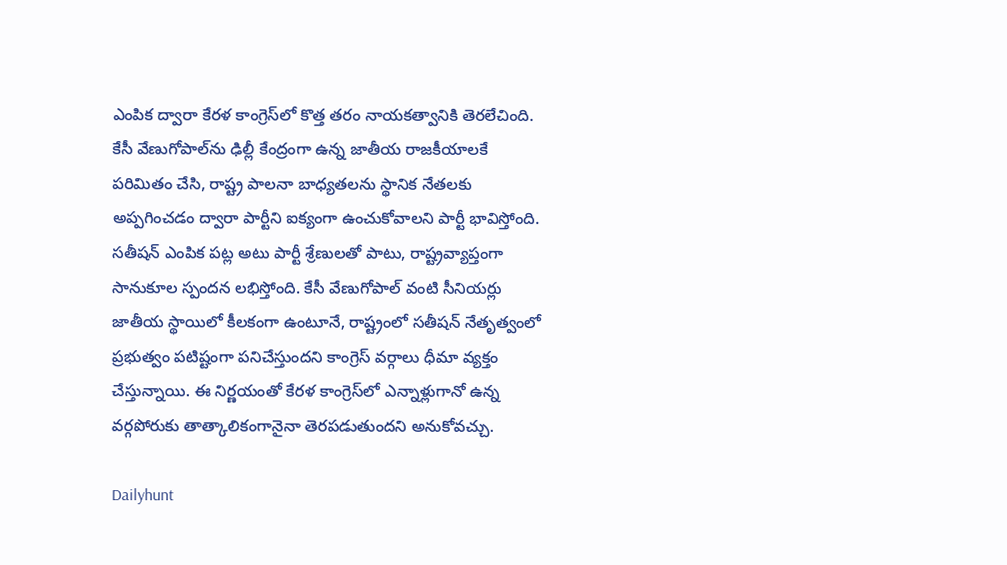ఎంపిక ద్వారా కేరళ కాంగ్రెస్‌లో కొత్త తరం నాయకత్వానికి తెరలేచింది. కేసీ వేణుగోపాల్‌ను ఢిల్లీ కేంద్రంగా ఉన్న జాతీయ రాజకీయాలకే పరిమితం చేసి, రాష్ట్ర పాలనా బాధ్యతలను స్థానిక నేతలకు అప్పగించడం ద్వారా పార్టీని ఐక్యంగా ఉంచుకోవాలని పార్టీ భావిస్తోంది. సతీషన్ ఎంపిక పట్ల అటు పార్టీ శ్రేణులతో పాటు, రాష్ట్రవ్యాప్తంగా సానుకూల స్పందన లభిస్తోంది. కేసీ వేణుగోపాల్ వంటి సీనియర్లు జాతీయ స్థాయిలో కీలకంగా ఉంటూనే, రాష్ట్రంలో సతీషన్ నేతృత్వంలో ప్రభుత్వం పటిష్టంగా పనిచేస్తుందని కాంగ్రెస్ వర్గాలు ధీమా వ్యక్తం చేస్తున్నాయి. ఈ నిర్ణయంతో కేరళ కాంగ్రెస్‌లో ఎన్నాళ్లుగానో ఉన్న వర్గపోరుకు తాత్కాలికంగానైనా తెరపడుతుందని అనుకోవచ్చు.

Dailyhunt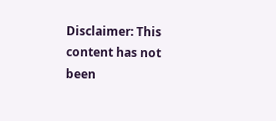Disclaimer: This content has not been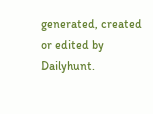generated, created or edited by Dailyhunt.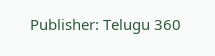Publisher: Telugu 360